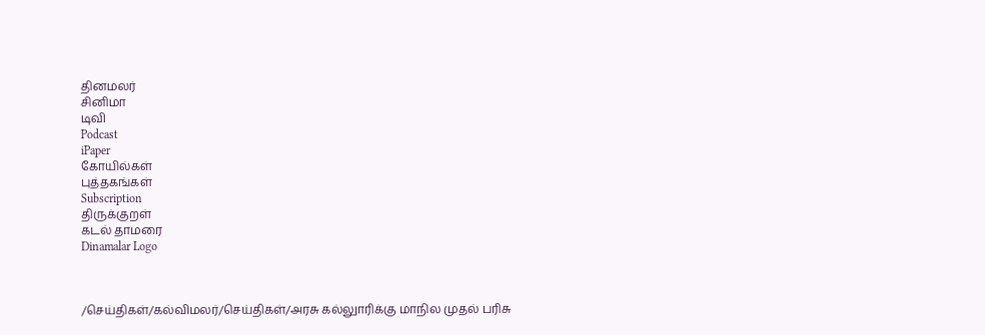தினமலர்
சினிமா
டிவி
Podcast
iPaper
கோயில்கள்
புத்தகங்கள்
Subscription
திருக்குறள்
கடல் தாமரை
Dinamalar Logo



/செய்திகள்/கல்விமலர்/செய்திகள்/அரசு கல்லுாரிக்கு மாநில முதல் பரிசு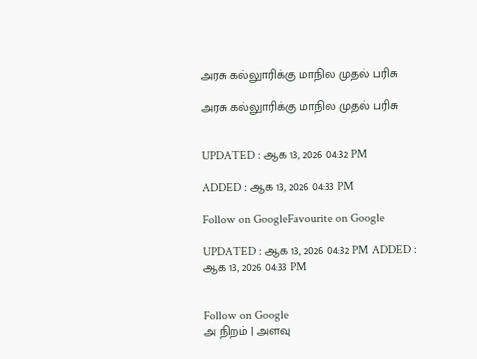அரசு கல்லுாரிக்கு மாநில முதல் பரிசு

அரசு கல்லுாரிக்கு மாநில முதல் பரிசு


UPDATED : ஆக 13, 2026 04:32 PM

ADDED : ஆக 13, 2026 04:33 PM

Follow on GoogleFavourite on Google

UPDATED : ஆக 13, 2026 04:32 PM ADDED : ஆக 13, 2026 04:33 PM


Follow on Google
அ நிறம் | அளவு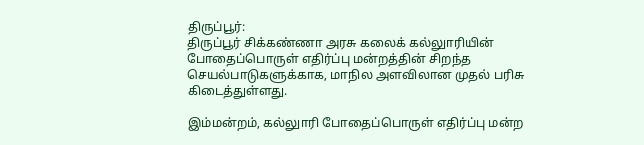திருப்பூர்:
திருப்பூர் சிக்கண்ணா அரசு கலைக் கல்லுாரியின் போதைப்பொருள் எதிர்ப்பு மன்றத்தின் சிறந்த செயல்பாடுகளுக்காக, மாநில அளவிலான முதல் பரிசு கிடைத்துள்ளது.

இம்மன்றம், கல்லுாரி போதைப்பொருள் எதிர்ப்பு மன்ற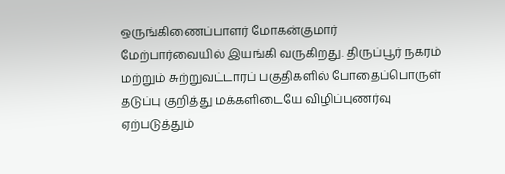ஒருங்கிணைப்பாளர் மோகன்குமார் மேற்பார்வையில் இயங்கி வருகிறது. திருப்பூர் நகரம் மற்றும் சுற்றுவட்டாரப் பகுதிகளில் போதைப்பொருள் தடுப்பு குறித்து மக்களிடையே விழிப்புணர்வு ஏற்படுத்தும்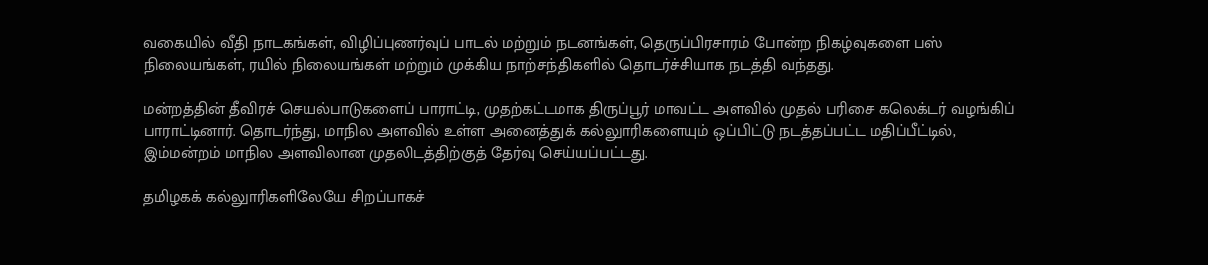வகையில் வீதி நாடகங்கள், விழிப்புணர்வுப் பாடல் மற்றும் நடனங்கள், தெருப்பிரசாரம் போன்ற நிகழ்வுகளை பஸ் நிலையங்கள், ரயில் நிலையங்கள் மற்றும் முக்கிய நாற்சந்திகளில் தொடர்ச்சியாக நடத்தி வந்தது.

மன்றத்தின் தீவிரச் செயல்பாடுகளைப் பாராட்டி, முதற்கட்டமாக திருப்பூர் மாவட்ட அளவில் முதல் பரிசை கலெக்டர் வழங்கிப் பாராட்டினார். தொடர்ந்து, மாநில அளவில் உள்ள அனைத்துக் கல்லுாரிகளையும் ஒப்பிட்டு நடத்தப்பட்ட மதிப்பீட்டில், இம்மன்றம் மாநில அளவிலான முதலிடத்திற்குத் தேர்வு செய்யப்பட்டது.

தமிழகக் கல்லுாரிகளிலேயே சிறப்பாகச்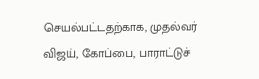செயல்பட்டதற்காக, முதல்வர் விஜய், கோப்பை, பாராட்டுச்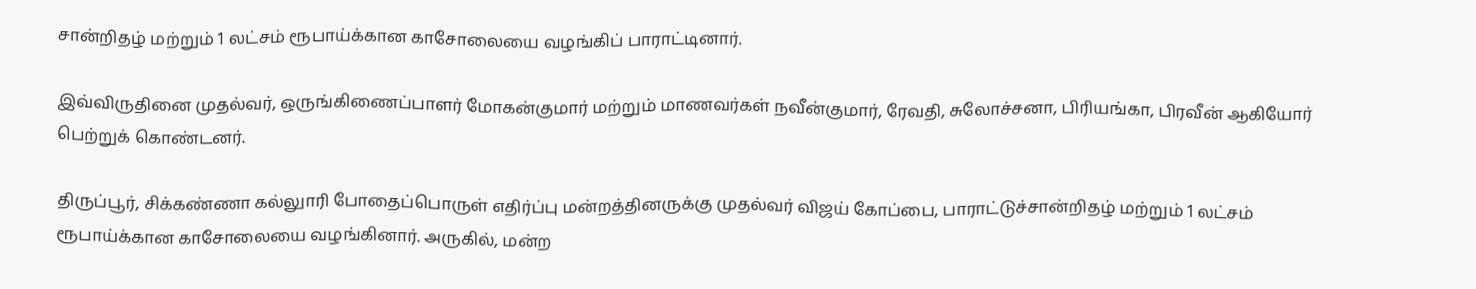சான்றிதழ் மற்றும் 1 லட்சம் ரூபாய்க்கான காசோலையை வழங்கிப் பாராட்டினார்.

இவ்விருதினை முதல்வர், ஒருங்கிணைப்பாளர் மோகன்குமார் மற்றும் மாணவர்கள் நவீன்குமார், ரேவதி, சுலோச்சனா, பிரியங்கா, பிரவீன் ஆகியோர் பெற்றுக் கொண்டனர்.

திருப்பூர், சிக்கண்ணா கல்லுாரி போதைப்பொருள் எதிர்ப்பு மன்றத்தினருக்கு முதல்வர் விஜய் கோப்பை, பாராட்டுச்சான்றிதழ் மற்றும் 1 லட்சம் ரூபாய்க்கான காசோலையை வழங்கினார். அருகில், மன்ற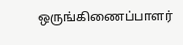ஒருங்கிணைப்பாளர்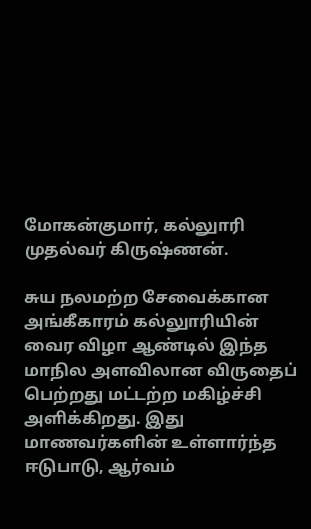மோகன்குமார், கல்லுாரி முதல்வர் கிருஷ்ணன்.

சுய நலமற்ற சேவைக்கான அங்கீகாரம் கல்லுாரியின் வைர விழா ஆண்டில் இந்த மாநில அளவிலான விருதைப் பெற்றது மட்டற்ற மகிழ்ச்சி அளிக்கிறது. இது மாணவர்களின் உள்ளார்ந்த ஈடுபாடு, ஆர்வம்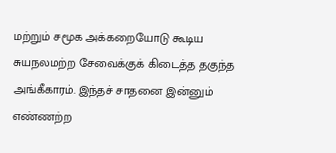மற்றும் சமூக அக்கறையோடு கூடிய சுயநலமற்ற சேவைக்குக் கிடைத்த தகுந்த அங்கீகாரம். இந்தச் சாதனை இன்னும் எண்ணற்ற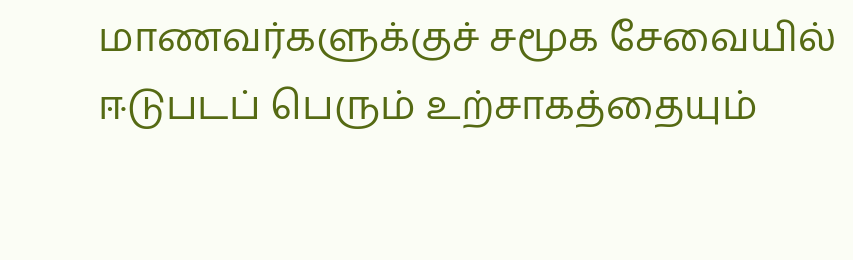மாணவர்களுக்குச் சமூக சேவையில் ஈடுபடப் பெரும் உற்சாகத்தையும்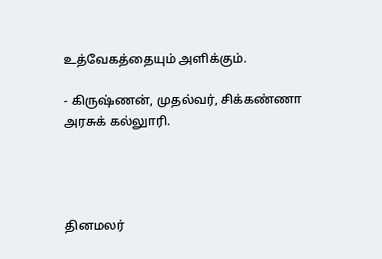உத்வேகத்தையும் அளிக்கும்.

- கிருஷ்ணன், முதல்வர், சிக்கண்ணா அரசுக் கல்லுாரி.




தினமலர்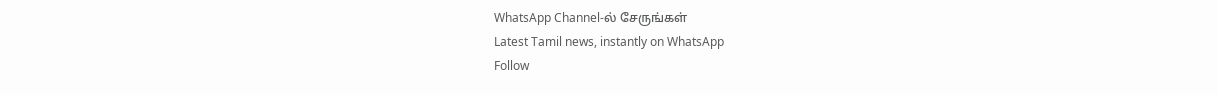WhatsApp Channel-ல் சேருங்கள்
Latest Tamil news, instantly on WhatsApp
Follow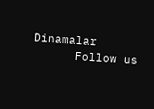Dinamalar
      Follow us